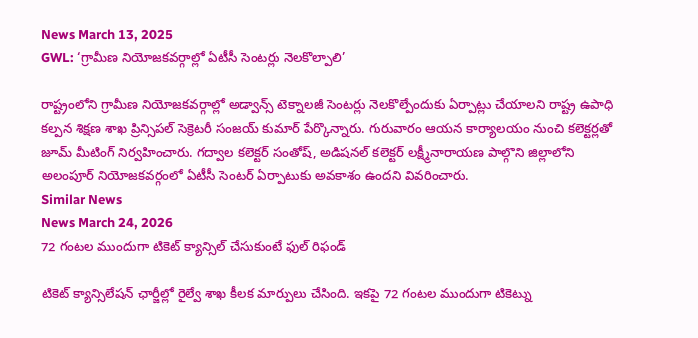News March 13, 2025
GWL: ‘గ్రామీణ నియోజకవర్గాల్లో ఏటీసీ సెంటర్లు నెలకొల్పాలి’

రాష్ట్రంలోని గ్రామీణ నియోజకవర్గాల్లో అడ్వాన్స్ టెక్నాలజీ సెంటర్లు నెలకొల్పేందుకు ఏర్పాట్లు చేయాలని రాష్ట్ర ఉపాధి కల్పన శిక్షణ శాఖ ప్రిన్సిపల్ సెక్రెటరీ సంజయ్ కుమార్ పేర్కొన్నారు. గురువారం ఆయన కార్యాలయం నుంచి కలెక్టర్లతో జూమ్ మీటింగ్ నిర్వహించారు. గద్వాల కలెక్టర్ సంతోష్, అడిషనల్ కలెక్టర్ లక్ష్మీనారాయణ పాల్గొని జిల్లాలోని అలంపూర్ నియోజకవర్గంలో ఏటీసీ సెంటర్ ఏర్పాటుకు అవకాశం ఉందని వివరించారు.
Similar News
News March 24, 2026
72 గంటల ముందుగా టికెట్ క్యాన్సిల్ చేసుకుంటే ఫుల్ రిఫండ్

టికెట్ క్యాన్సిలేషన్ ఛార్జీల్లో రైల్వే శాఖ కీలక మార్పులు చేసింది. ఇకపై 72 గంటల ముందుగా టికెట్ను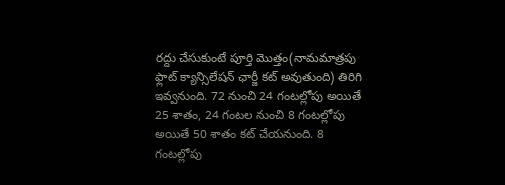రద్దు చేసుకుంటే పూర్తి మొత్తం(నామమాత్రపు ఫ్లాట్ క్యాన్సిలేషన్ ఛార్జీ కట్ అవుతుంది) తిరిగి ఇవ్వనుంది. 72 నుంచి 24 గంటల్లోపు అయితే 25 శాతం, 24 గంటల నుంచి 8 గంటల్లోపు అయితే 50 శాతం కట్ చేయనుంది. 8 గంటల్లోపు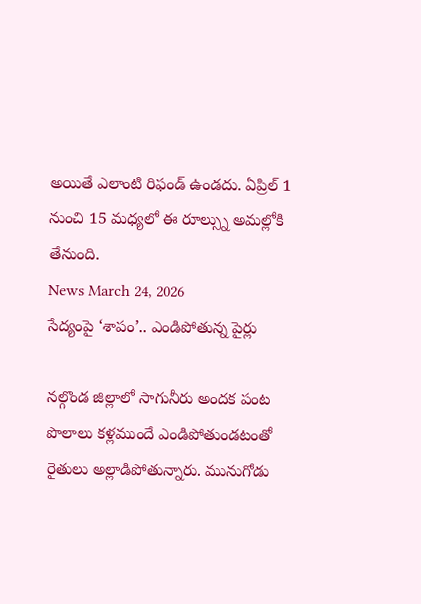అయితే ఎలాంటి రిఫండ్ ఉండదు. ఏప్రిల్ 1 నుంచి 15 మధ్యలో ఈ రూల్స్ను అమల్లోకి తేనుంది.
News March 24, 2026
సేద్యంపై ‘శాపం’.. ఎండిపోతున్న పైర్లు

నల్గొండ జిల్లాలో సాగునీరు అందక పంట పొలాలు కళ్లముందే ఎండిపోతుండటంతో రైతులు అల్లాడిపోతున్నారు. మునుగోడు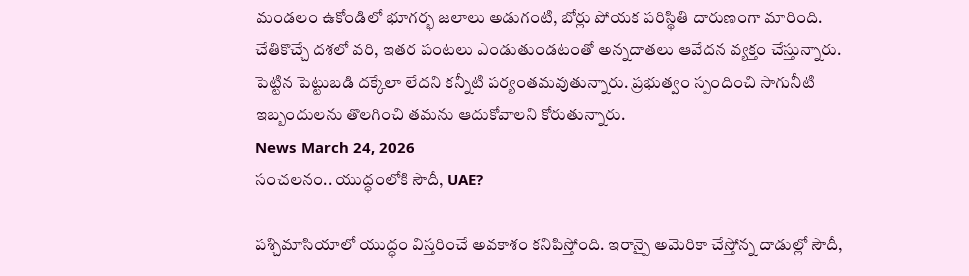మండలం ఉకోండిలో భూగర్భ జలాలు అడుగంటి, బోర్లు పోయక పరిస్థితి దారుణంగా మారింది. చేతికొచ్చే దశలో వరి, ఇతర పంటలు ఎండుతుండటంతో అన్నదాతలు ఆవేదన వ్యక్తం చేస్తున్నారు. పెట్టిన పెట్టుబడి దక్కేలా లేదని కన్నీటి పర్యంతమవుతున్నారు. ప్రభుత్వం స్పందించి సాగునీటి ఇబ్బందులను తొలగించి తమను ఆదుకోవాలని కోరుతున్నారు.
News March 24, 2026
సంచలనం.. యుద్ధంలోకి సౌదీ, UAE?

పశ్చిమాసియాలో యుద్ధం విస్తరించే అవకాశం కనిపిస్తోంది. ఇరాన్పై అమెరికా చేస్తోన్న దాడుల్లో సౌదీ,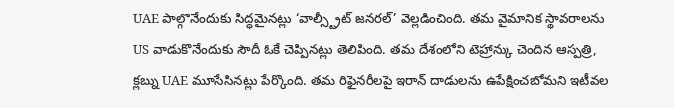UAE పాల్గొనేందుకు సిద్ధమైనట్లు ‘వాల్స్ట్రీట్ జనరల్’ వెల్లడించింది. తమ వైమానిక స్థావరాలను US వాడుకొనేందుకు సౌదీ ఓకే చెప్పినట్లు తెలిపింది. తమ దేశంలోని టెహ్రాన్కు చెందిన ఆస్పత్రి, క్లబ్ను UAE మూసేసినట్లు పేర్కొంది. తమ రిఫైనరీలపై ఇరాన్ దాడులను ఉపేక్షించబోమని ఇటీవల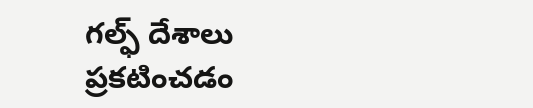గల్ఫ్ దేశాలు ప్రకటించడం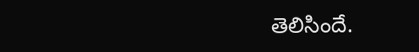తెలిసిందే.